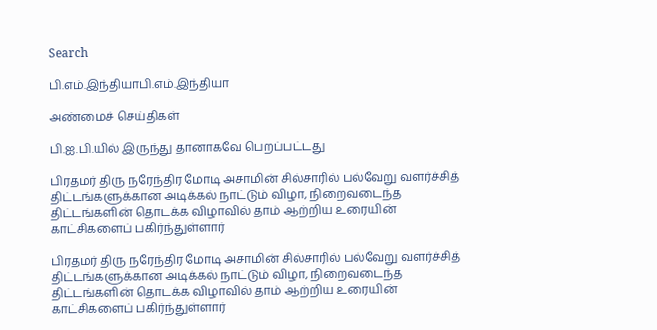Search

பி.எம்.இந்தியாபி.எம்.இந்தியா

அண்மைச் செய்திகள்

பி.ஐ.பி.யில் இருந்து தானாகவே பெறப்பட்டது

பிரதமர் திரு நரேந்திர மோடி அசாமின் சில்சாரில் பல்வேறு வளர்ச்சித் திட்டங்களுக்கான அடிக்கல் நாட்டும் விழா, நிறைவடைந்த திட்டங்களின் தொடக்க விழாவில் தாம் ஆற்றிய உரையின் காட்சிகளைப் பகிர்ந்துள்ளார்

பிரதமர் திரு நரேந்திர மோடி அசாமின் சில்சாரில் பல்வேறு வளர்ச்சித் திட்டங்களுக்கான அடிக்கல் நாட்டும் விழா, நிறைவடைந்த திட்டங்களின் தொடக்க விழாவில் தாம் ஆற்றிய உரையின் காட்சிகளைப் பகிர்ந்துள்ளார்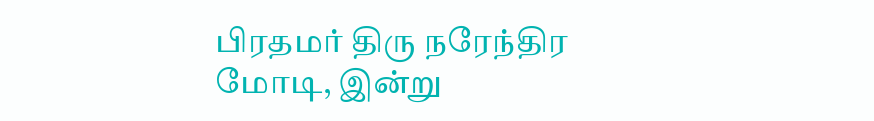பிரதமர் திரு நரேந்திர மோடி, இன்று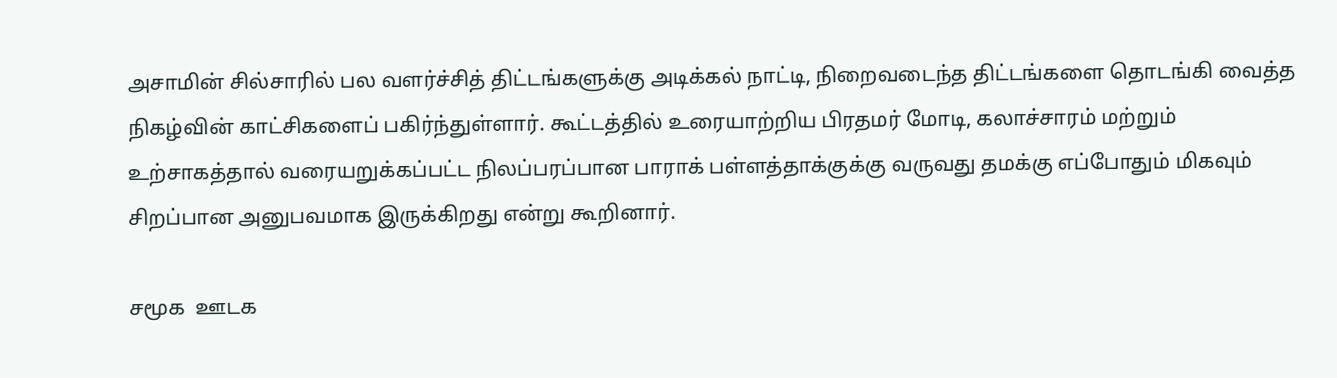அசாமின் சில்சாரில் பல வளர்ச்சித் திட்டங்களுக்கு அடிக்கல் நாட்டி, நிறைவடைந்த திட்டங்களை தொடங்கி வைத்த  நிகழ்வின் காட்சிகளைப் பகிர்ந்துள்ளார். கூட்டத்தில் உரையாற்றிய பிரதமர் மோடி, கலாச்சாரம் மற்றும் உற்சாகத்தால் வரையறுக்கப்பட்ட நிலப்பரப்பான பாராக் பள்ளத்தாக்குக்கு வருவது தமக்கு எப்போதும் மிகவும் சிறப்பான அனுபவமாக இருக்கிறது என்று கூறினார்.

சமூக  ஊடக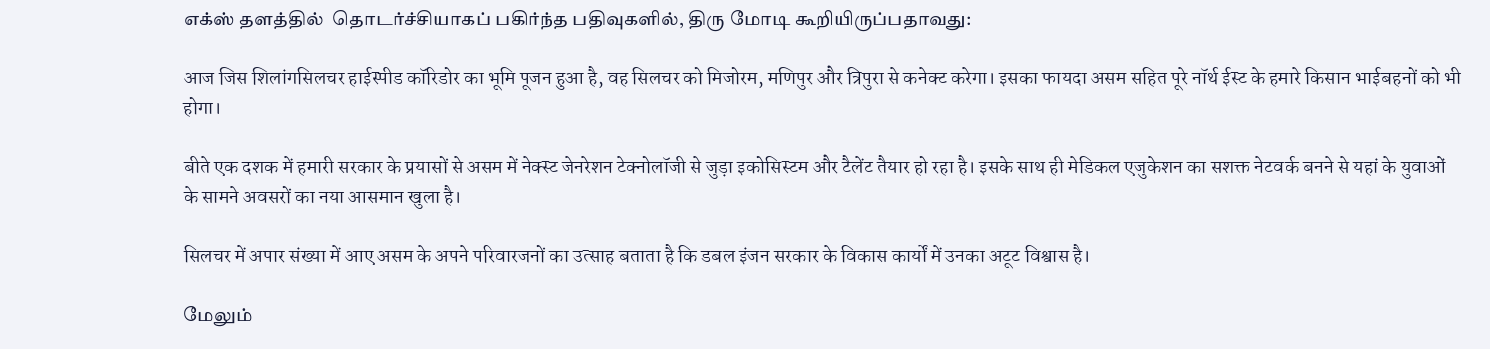எக்ஸ் தளத்தில்  தொடர்ச்சியாகப் பகிர்ந்த பதிவுகளில், திரு மோடி கூறியிருப்பதாவது:

आज जिस शिलांगसिलचर हाईस्पीड कॉरिडोर का भूमि पूजन हुआ है, वह सिलचर को मिजोरम, मणिपुर और त्रिपुरा से कनेक्ट करेगा। इसका फायदा असम सहित पूरे नॉर्थ ईस्ट के हमारे किसान भाईबहनों को भी होगा।

बीते एक दशक में हमारी सरकार के प्रयासों से असम में नेक्स्ट जेनरेशन टेक्नोलॉजी से जुड़ा इकोसिस्टम और टैलेंट तैयार हो रहा है। इसके साथ ही मेडिकल एजुकेशन का सशक्त नेटवर्क बनने से यहां के युवाओं के सामने अवसरों का नया आसमान खुला है।

सिलचर में अपार संख्या में आए असम के अपने परिवारजनों का उत्साह बताता है कि डबल इंजन सरकार के विकास कार्यों में उनका अटूट विश्वास है।

மேலும்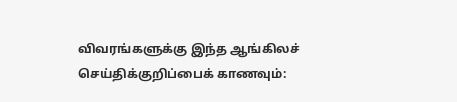விவரங்களுக்கு இந்த ஆங்கிலச் செய்திக்குறிப்பைக் காணவும்: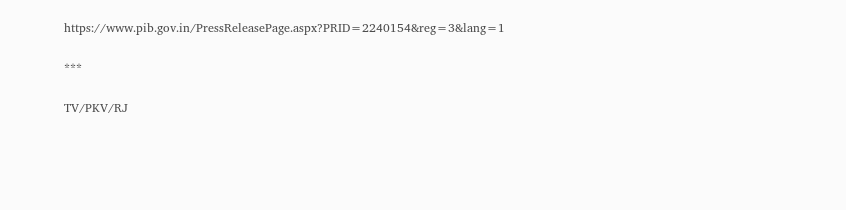https://www.pib.gov.in/PressReleasePage.aspx?PRID=2240154&reg=3&lang=1

***

TV/PKV/RJ